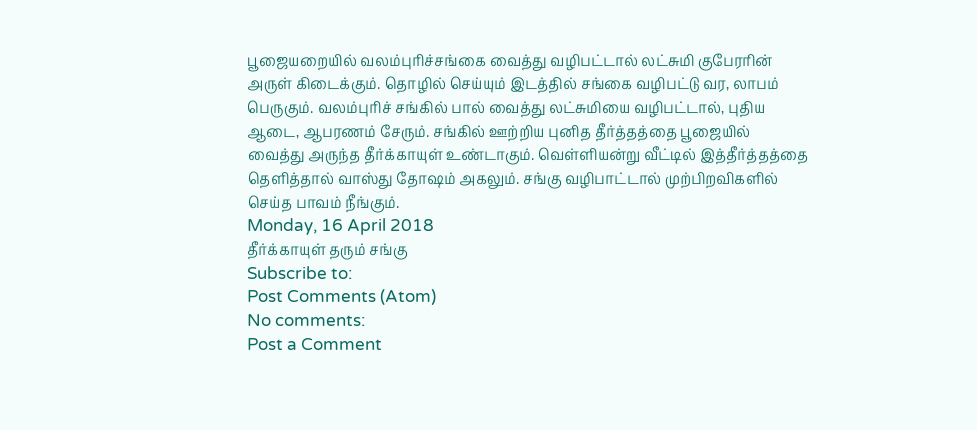பூஜையறையில் வலம்புரிச்சங்கை வைத்து வழிபட்டால் லட்சுமி குபேரரின் அருள் கிடைக்கும். தொழில் செய்யும் இடத்தில் சங்கை வழிபட்டு வர, லாபம் பெருகும். வலம்புரிச் சங்கில் பால் வைத்து லட்சுமியை வழிபட்டால், புதிய ஆடை, ஆபரணம் சேரும். சங்கில் ஊற்றிய புனித தீர்த்தத்தை பூஜையில் வைத்து அருந்த தீர்க்காயுள் உண்டாகும். வெள்ளியன்று வீட்டில் இத்தீர்த்தத்தை தெளித்தால் வாஸ்து தோஷம் அகலும். சங்கு வழிபாட்டால் முற்பிறவிகளில் செய்த பாவம் நீங்கும்.
Monday, 16 April 2018
தீர்க்காயுள் தரும் சங்கு
Subscribe to:
Post Comments (Atom)
No comments:
Post a Comment